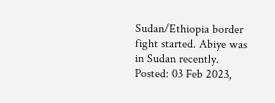Sudan/Ethiopia border fight started. Abiye was in Sudan recently.
Posted: 03 Feb 2023,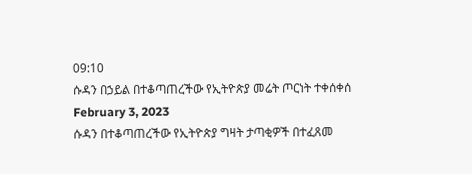09:10
ሱዳን በኃይል በተቆጣጠረችው የኢትዮጵያ መሬት ጦርነት ተቀሰቀሰ
February 3, 2023
ሱዳን በተቆጣጠረችው የኢትዮጵያ ግዛት ታጣቂዎች በተፈጸመ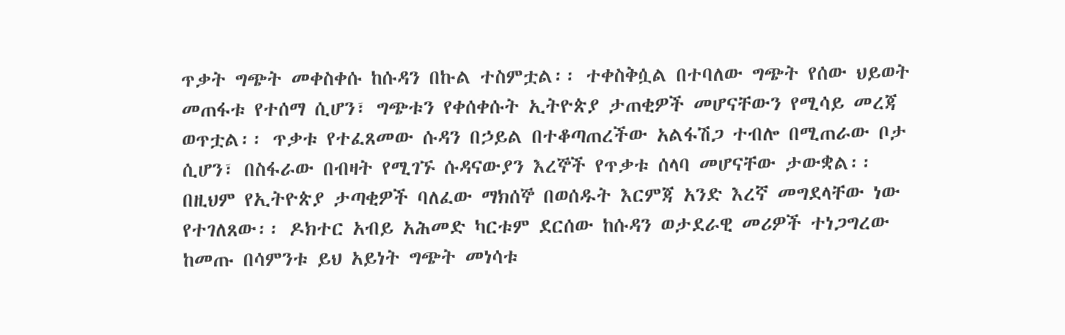ጥቃት ግጭት መቀስቀሱ ከሱዳን በኩል ተስምቷል፡፡ ተቀስቅሷል በተባለው ግጭት የሰው ህይወት መጠፋቱ የተሰማ ሲሆን፣ ግጭቱን የቀሰቀሱት ኢትዮጵያ ታጠቂዎች መሆናቸውን የሚሳይ መረጃ ወጥቷል፡፡ ጥቃቱ የተፈጸመው ሱዳን በኃይል በተቆጣጠረችው አልፋሽጋ ተብሎ በሚጠራው ቦታ ሲሆን፣ በስፋራው በብዛት የሚገኙ ሱዳናውያን እረኞች የጥቃቱ ሰላባ መሆናቸው ታውቋል፡፡ በዚህም የኢትዮጵያ ታጣቂዎች ባለፈው ማክሰኞ በወሰዱት እርምጃ አንድ እረኛ መግደላቸው ነው የተገለጸው፡፡ ዶክተር አብይ አሕመድ ካርቱም ደርሰው ከሱዳን ወታደራዊ መሪዎች ተነጋግረው ከመጡ በሳምንቱ ይህ አይነት ግጭት መነሳቱ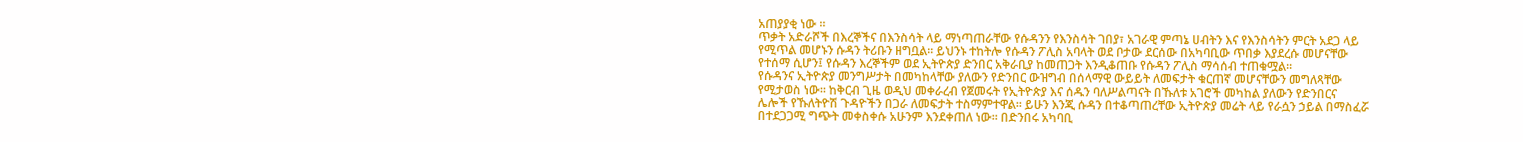አጠያያቂ ነው ።
ጥቃት አድራሾች በእረኞችና በእንስሳት ላይ ማነጣጠራቸው የሱዳንን የእንስሳት ገበያ፣ አገራዊ ምጣኔ ሀብትን እና የእንስሳትን ምርት አደጋ ላይ የሚጥል መሆኑን ሱዳን ትሪቡን ዘግቧል፡፡ ይህንኑ ተከትሎ የሱዳን ፖሊስ አባላት ወደ ቦታው ደርሰው በአካባቢው ጥበቃ እያደረሱ መሆናቸው የተሰማ ሲሆን፤ የሱዳን እረኞችም ወደ ኢትዮጵያ ድንበር አቅራቢያ ከመጠጋት እንዲቆጠቡ የሱዳን ፖሊስ ማሳሰብ ተጠቁሟል፡፡
የሱዳንና ኢትዮጵያ መንግሥታት በመካከላቸው ያለውን የድንበር ውዝግብ በሰላማዊ ውይይት ለመፍታት ቁርጠኛ መሆናቸውን መግለጻቸው የሚታወስ ነው፡፡ ከቅርብ ጊዜ ወዲህ መቀራረብ የጀመሩት የኢትዮጵያ እና ሰዱን ባለሥልጣናት በኹለቱ አገሮች መካከል ያለውን የድንበርና ሌሎች የኹለትዮሽ ጉዳዮችን በጋራ ለመፍታት ተስማምተዋል፡፡ ይሁን እንጂ ሱዳን በተቆጣጠረቸው ኢትዮጵያ መሬት ላይ የራሷን ኃይል በማስፈሯ በተደጋጋሚ ግጭት መቀስቀሱ አሁንም እንደቀጠለ ነው፡፡ በድንበሩ አካባቢ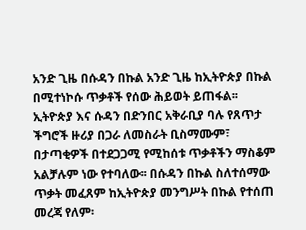አንድ ጊዜ በሱዳን በኩል አንድ ጊዜ ከኢትዮጵያ በኩል በሚተነኮሱ ጥቃቶች የሰው ሕይወት ይጠፋል፡፡
ኢትዮጵያ እና ሱዳን በድንበር አቅራቢያ ባሉ የጸጥታ ችግሮች ዙሪያ በጋራ ለመስራት ቢስማሙም፣ በታጣቂዎች በተደጋጋሚ የሚከሰቱ ጥቃቶችን ማስቆም አልቻሉም ነው የተባለው፡፡ በሱዳን በኩል ስለተሰማው ጥቃት መፈጸም ከኢትዮጵያ መንግሥት በኩል የተሰጠ መረጃ የለም፡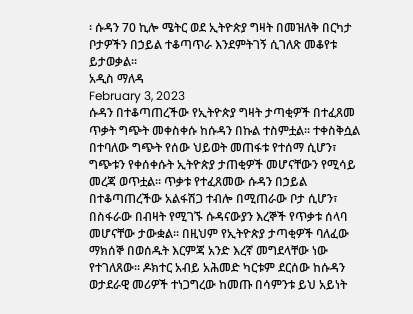፡ ሱዳን 70 ኪሎ ሜትር ወደ ኢትዮጵያ ግዛት በመዝለቅ በርካታ ቦታዎችን በኃይል ተቆጣጥራ እንደምትገኝ ሲገለጽ መቆየቱ ይታወቃል፡፡
አዲስ ማለዳ
February 3, 2023
ሱዳን በተቆጣጠረችው የኢትዮጵያ ግዛት ታጣቂዎች በተፈጸመ ጥቃት ግጭት መቀስቀሱ ከሱዳን በኩል ተስምቷል፡፡ ተቀስቅሷል በተባለው ግጭት የሰው ህይወት መጠፋቱ የተሰማ ሲሆን፣ ግጭቱን የቀሰቀሱት ኢትዮጵያ ታጠቂዎች መሆናቸውን የሚሳይ መረጃ ወጥቷል፡፡ ጥቃቱ የተፈጸመው ሱዳን በኃይል በተቆጣጠረችው አልፋሽጋ ተብሎ በሚጠራው ቦታ ሲሆን፣ በስፋራው በብዛት የሚገኙ ሱዳናውያን እረኞች የጥቃቱ ሰላባ መሆናቸው ታውቋል፡፡ በዚህም የኢትዮጵያ ታጣቂዎች ባለፈው ማክሰኞ በወሰዱት እርምጃ አንድ እረኛ መግደላቸው ነው የተገለጸው፡፡ ዶክተር አብይ አሕመድ ካርቱም ደርሰው ከሱዳን ወታደራዊ መሪዎች ተነጋግረው ከመጡ በሳምንቱ ይህ አይነት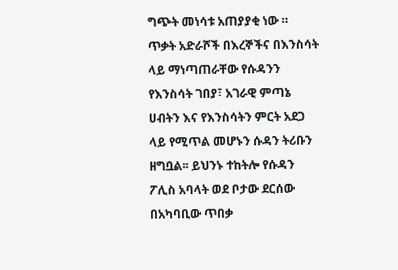ግጭት መነሳቱ አጠያያቂ ነው ።
ጥቃት አድራሾች በእረኞችና በእንስሳት ላይ ማነጣጠራቸው የሱዳንን የእንስሳት ገበያ፣ አገራዊ ምጣኔ ሀብትን እና የእንስሳትን ምርት አደጋ ላይ የሚጥል መሆኑን ሱዳን ትሪቡን ዘግቧል፡፡ ይህንኑ ተከትሎ የሱዳን ፖሊስ አባላት ወደ ቦታው ደርሰው በአካባቢው ጥበቃ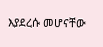እያደረሱ መሆናቸው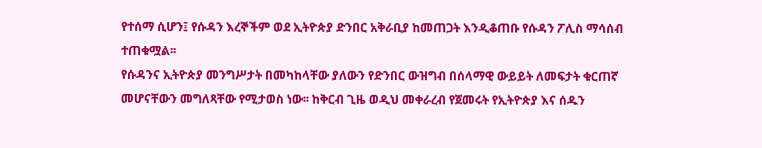የተሰማ ሲሆን፤ የሱዳን እረኞችም ወደ ኢትዮጵያ ድንበር አቅራቢያ ከመጠጋት እንዲቆጠቡ የሱዳን ፖሊስ ማሳሰብ ተጠቁሟል፡፡
የሱዳንና ኢትዮጵያ መንግሥታት በመካከላቸው ያለውን የድንበር ውዝግብ በሰላማዊ ውይይት ለመፍታት ቁርጠኛ መሆናቸውን መግለጻቸው የሚታወስ ነው፡፡ ከቅርብ ጊዜ ወዲህ መቀራረብ የጀመሩት የኢትዮጵያ እና ሰዱን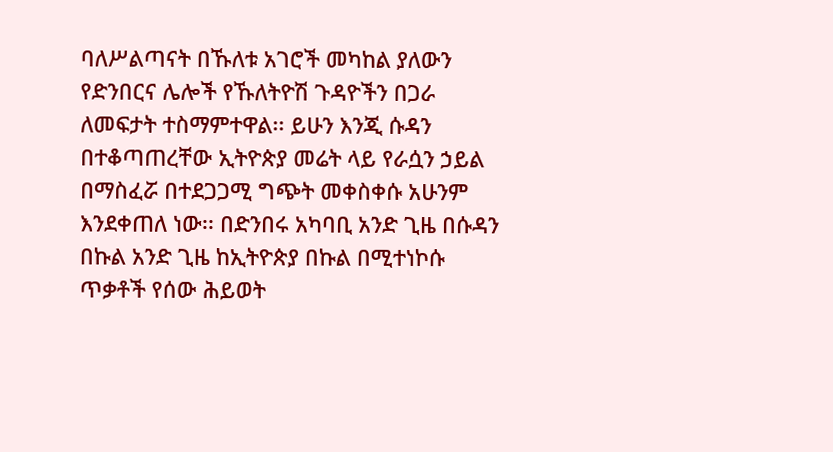ባለሥልጣናት በኹለቱ አገሮች መካከል ያለውን የድንበርና ሌሎች የኹለትዮሽ ጉዳዮችን በጋራ ለመፍታት ተስማምተዋል፡፡ ይሁን እንጂ ሱዳን በተቆጣጠረቸው ኢትዮጵያ መሬት ላይ የራሷን ኃይል በማስፈሯ በተደጋጋሚ ግጭት መቀስቀሱ አሁንም እንደቀጠለ ነው፡፡ በድንበሩ አካባቢ አንድ ጊዜ በሱዳን በኩል አንድ ጊዜ ከኢትዮጵያ በኩል በሚተነኮሱ ጥቃቶች የሰው ሕይወት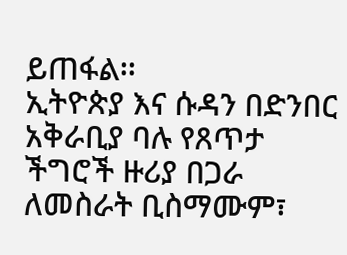ይጠፋል፡፡
ኢትዮጵያ እና ሱዳን በድንበር አቅራቢያ ባሉ የጸጥታ ችግሮች ዙሪያ በጋራ ለመስራት ቢስማሙም፣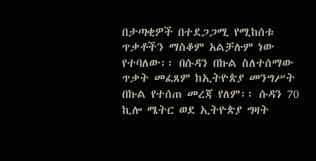በታጣቂዎች በተደጋጋሚ የሚከሰቱ ጥቃቶችን ማስቆም አልቻሉም ነው የተባለው፡፡ በሱዳን በኩል ስለተሰማው ጥቃት መፈጸም ከኢትዮጵያ መንግሥት በኩል የተሰጠ መረጃ የለም፡፡ ሱዳን 70 ኪሎ ሜትር ወደ ኢትዮጵያ ግዛት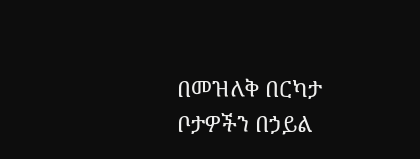በመዝለቅ በርካታ ቦታዎችን በኃይል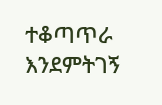ተቆጣጥራ እንደምትገኝ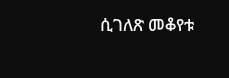ሲገለጽ መቆየቱ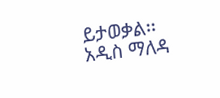ይታወቃል፡፡
አዲስ ማለዳ